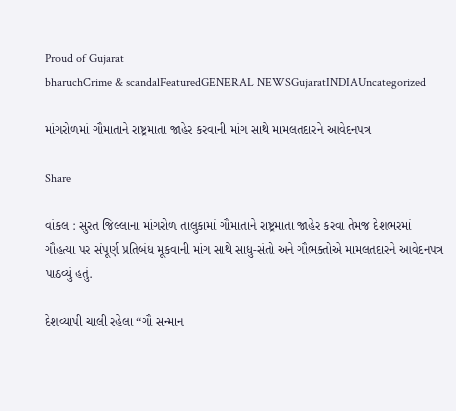Proud of Gujarat
bharuchCrime & scandalFeaturedGENERAL NEWSGujaratINDIAUncategorized

માંગરોળમાં ગૌમાતાને રાષ્ટ્રમાતા જાહેર કરવાની માંગ સાથે મામલતદારને આવેદનપત્ર

Share

વાંકલ : સુરત જિલ્લાના માંગરોળ તાલુકામાં ગૌમાતાને રાષ્ટ્રમાતા જાહેર કરવા તેમજ દેશભરમાં ગૌહત્યા પર સંપૂર્ણ પ્રતિબંધ મૂકવાની માંગ સાથે સાધુ-સંતો અને ગૌભક્તોએ મામલતદારને આવેદનપત્ર પાઠવ્યું હતું.

દેશવ્યાપી ચાલી રહેલા “ગૌ સન્માન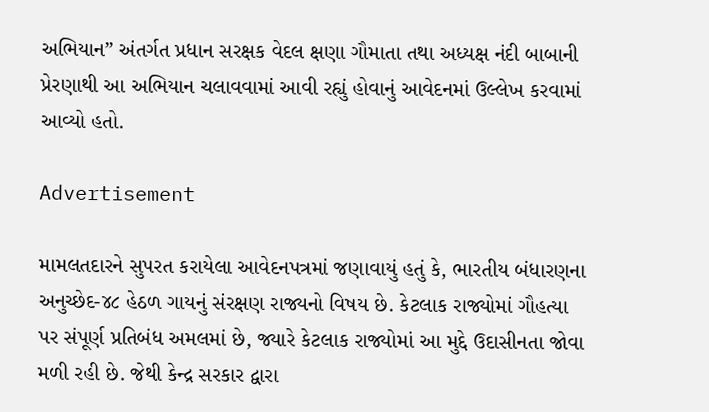અભિયાન” અંતર્ગત પ્રધાન સરક્ષક વેદલ ક્ષણા ગૌમાતા તથા અધ્યક્ષ નંદી બાબાની પ્રેરણાથી આ અભિયાન ચલાવવામાં આવી રહ્યું હોવાનું આવેદનમાં ઉલ્લેખ કરવામાં આવ્યો હતો.

Advertisement

મામલતદારને સુપરત કરાયેલા આવેદનપત્રમાં જણાવાયું હતું કે, ભારતીય બંધારણના અનુચ્છેદ-૪૮ હેઠળ ગાયનું સંરક્ષણ રાજ્યનો વિષય છે. કેટલાક રાજ્યોમાં ગૌહત્યા પર સંપૂર્ણ પ્રતિબંધ અમલમાં છે, જ્યારે કેટલાક રાજ્યોમાં આ મુદ્દે ઉદાસીનતા જોવા મળી રહી છે. જેથી કેન્દ્ર સરકાર દ્વારા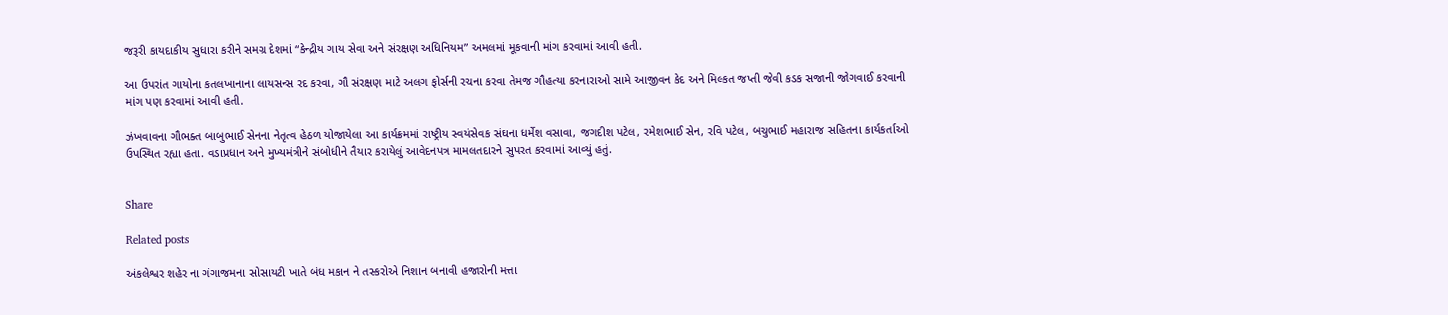જરૂરી કાયદાકીય સુધારા કરીને સમગ્ર દેશમાં “કેન્દ્રીય ગાય સેવા અને સંરક્ષણ અધિનિયમ” અમલમાં મૂકવાની માંગ કરવામાં આવી હતી.

આ ઉપરાંત ગાયોના કતલખાનાના લાયસન્સ રદ કરવા, ગૌ સંરક્ષણ માટે અલગ ફોર્સની રચના કરવા તેમજ ગૌહત્યા કરનારાઓ સામે આજીવન કેદ અને મિલ્કત જપ્તી જેવી કડક સજાની જોગવાઈ કરવાની માંગ પણ કરવામાં આવી હતી.

ઝંખવાવના ગૌભક્ત બાબુભાઈ સેનના નેતૃત્વ હેઠળ યોજાયેલા આ કાર્યક્રમમાં રાષ્ટ્રીય સ્વયંસેવક સંઘના ધર્મેશ વસાવા, જગદીશ પટેલ, રમેશભાઈ સેન, રવિ પટેલ, બચુભાઈ મહારાજ સહિતના કાર્યકર્તાઓ ઉપસ્થિત રહ્યા હતા. વડાપ્રધાન અને મુખ્યમંત્રીને સંબોધીને તૈયાર કરાયેલું આવેદનપત્ર મામલતદારને સુપરત કરવામાં આવ્યું હતું.


Share

Related posts

અંકલેશ્વર શહેર ના ગંગાજમના સોસાયટી ખાતે બંધ મકાન ને તસ્કરોએ નિશાન બનાવી હજારોની મત્તા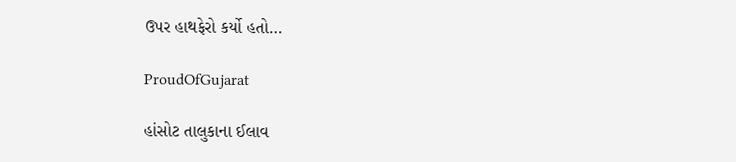ઉપર હાથફેરો કર્યો હતો…

ProudOfGujarat

હાંસોટ તાલુકાના ઈલાવ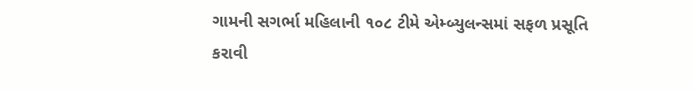ગામની સગર્ભા મહિલાની ૧૦૮ ટીમે એમ્બ્યુલન્સમાં સફળ પ્રસૂતિ કરાવી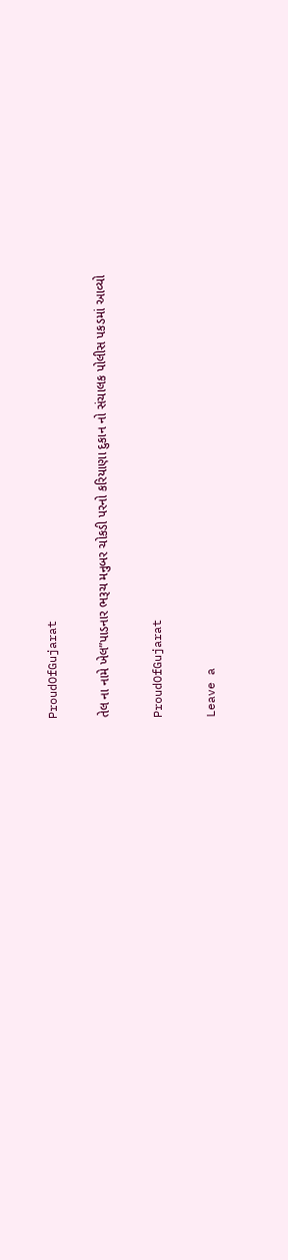ProudOfGujarat

તેલ ના નામે ખેલ”પાડનાર ભરૂચ મનુબર ચોકડી પરનો કરિયાણા દુકાન નો સંચાલક પોલીસ પકડમાં આવ્યો

ProudOfGujarat

Leave a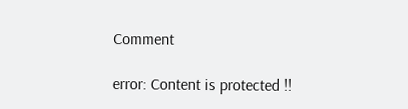Comment

error: Content is protected !!